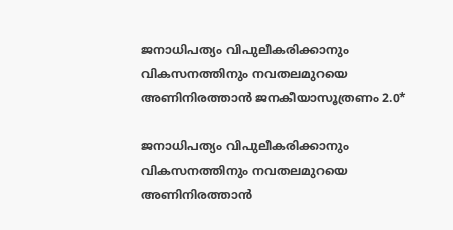ജനാധിപത്യം വിപുലീകരിക്കാനും വികസനത്തിനും നവതലമുറയെ അണിനിരത്താൻ ജനകീയാസൂത്രണം 2.0*

ജനാധിപത്യം വിപുലീകരിക്കാനും വികസനത്തിനും നവതലമുറയെ അണിനിരത്താൻ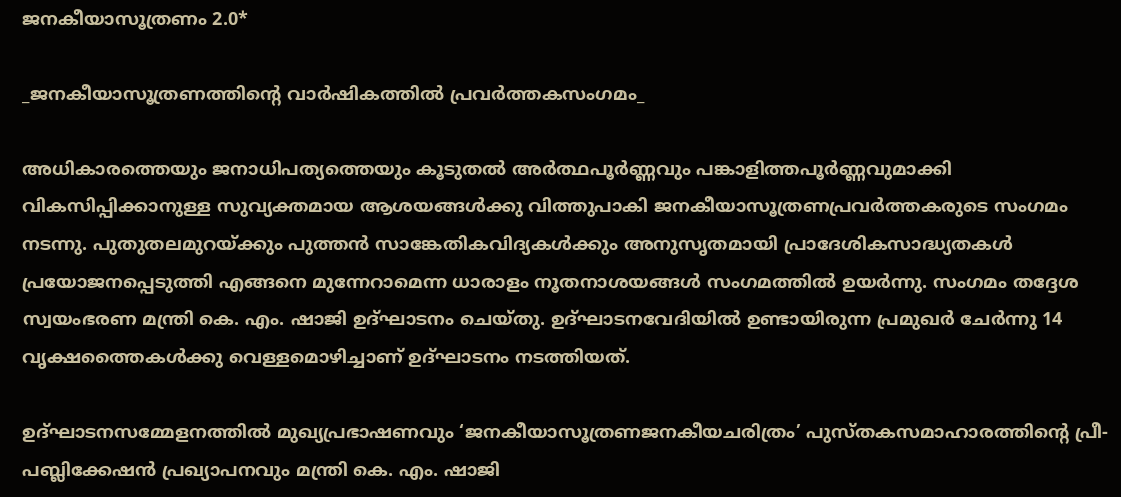ജനകീയാസൂത്രണം 2.0*

_ജനകീയാസൂത്രണത്തിൻ്റെ വാർഷികത്തിൽ പ്രവർത്തകസംഗമം_

അധികാരത്തെയും ജനാധിപത്യത്തെയും കൂടുതൽ അർത്ഥപൂർണ്ണവും പങ്കാളിത്തപൂർണ്ണവുമാക്കി വികസിപ്പിക്കാനുള്ള സുവ്യക്തമായ ആശയങ്ങൾക്കു വിത്തുപാകി ജനകീയാസൂത്രണപ്രവർത്തകരുടെ സംഗമം നടന്നു. പുതുതലമുറയ്ക്കും പുത്തൻ സാങ്കേതികവിദ്യകൾക്കും അനുസൃതമായി പ്രാദേശികസാദ്ധ്യതകൾ പ്രയോജനപ്പെടുത്തി എങ്ങനെ മുന്നേറാമെന്ന ധാരാളം നൂതനാശയങ്ങൾ സംഗമത്തിൽ ഉയർന്നു. സംഗമം തദ്ദേശ സ്വയംഭരണ മന്ത്രി കെ. എം. ഷാജി ഉദ്ഘാടനം ചെയ്തു. ഉദ്ഘാടനവേദിയിൽ ഉണ്ടായിരുന്ന പ്രമുഖർ ചേർന്നു 14 വൃക്ഷത്തൈകൾക്കു വെള്ളമൊഴിച്ചാണ് ഉദ്ഘാടനം നടത്തിയത്.

ഉദ്ഘാടനസമ്മേളനത്തിൽ മുഖ്യപ്രഭാഷണവും ‘ജനകീയാസൂത്രണജനകീയചരിത്രം’ പുസ്തകസമാഹാരത്തിന്റെ പ്രീ-പബ്ലിക്കേഷൻ പ്രഖ്യാപനവും മന്ത്രി കെ. എം. ഷാജി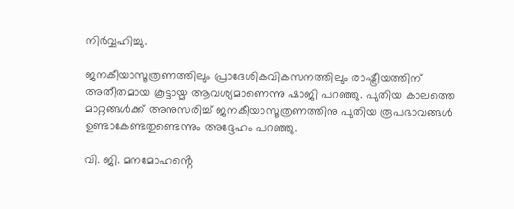നിർവ്വഹിച്ചു.

ജനകീയാസൂത്രണത്തിലും പ്രാദേശികവികസനത്തിലും രാഷ്ട്രീയത്തിന് അതീതമായ കൂട്ടായ്മ ആവശ്യമാണെന്നു ഷാജി പറഞ്ഞു. പുതിയ കാലത്തെ മാറ്റങ്ങൾക്ക് അനുസരിച്ച് ജനകീയാസൂത്രണത്തിനു പുതിയ രൂപഭാവങ്ങൾ ഉണ്ടാകേണ്ടതുണ്ടെന്നും അദ്ദേഹം പറഞ്ഞു.

വി. ജി. മനമോഹൻ്റെ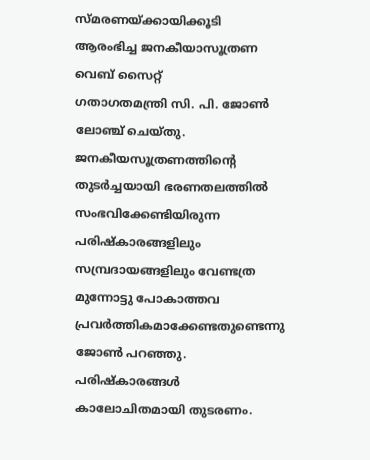സ്മരണയ്ക്കായിക്കൂടി ആരംഭിച്ച ജനകീയാസൂത്രണ വെബ് സൈറ്റ്
ഗതാഗതമന്ത്രി സി. പി. ജോൺ ലോഞ്ച് ചെയ്തു. ജനകീയസൂത്രണത്തിൻ്റെ തുടർച്ചയായി ഭരണതലത്തിൽ സംഭവിക്കേണ്ടിയിരുന്ന പരിഷ്കാരങ്ങളിലും സമ്പ്രദായങ്ങളിലും വേണ്ടത്ര മുന്നോട്ടു പോകാത്തവ പ്രവർത്തികമാക്കേണ്ടതുണ്ടെന്നു ജോൺ പറഞ്ഞു. പരിഷ്കാരങ്ങൾ കാലോചിതമായി തുടരണം.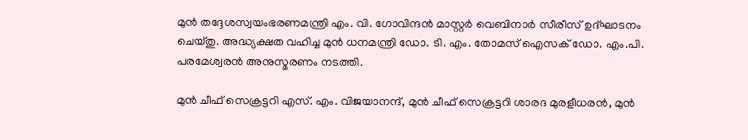മുൻ തദ്ദേശസ്വയംഭരണമന്ത്രി എം. വി. ഗോവിന്ദൻ മാസ്റ്റർ വെബിനാർ സീരീസ് ഉദ്ഘാടനം ചെയ്തു. അദ്ധ്യക്ഷത വഹിച്ച മുൻ ധനമന്ത്രി ഡോ. ടി. എം. തോമസ് ഐസക് ഡോ. എം.പി. പരമേശ്വരൻ അനുസ്മരണം നടത്തി.

മുൻ ചീഫ് സെക്രട്ടറി എസ്. എം. വിജയാനന്ദ്, മുൻ ചീഫ് സെക്രട്ടറി ശാരദ മുരളീധരൻ, മുൻ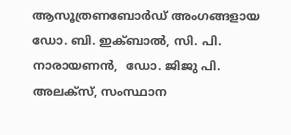ആസൂത്രണബോർഡ് അംഗങ്ങളായ ഡോ. ബി. ഇക്ബാൽ, സി. പി. നാരായണൻ,  ഡോ. ജിജു പി. അലക്സ്, സംസ്ഥാന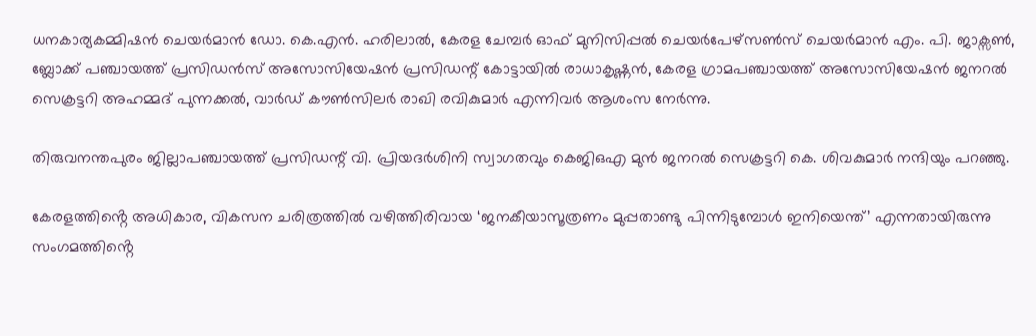ധനകാര്യകമ്മിഷൻ ചെയർമാൻ ഡോ. കെ.എൻ. ഹരിലാൽ, കേരള ചേമ്പർ ഓഫ് മുനിസിപ്പൽ ചെയർപേഴ്സൺസ് ചെയർമാൻ എം. പി. ജാക്സൺ, ബ്ലോക്ക് പഞ്ചായത്ത് പ്രസിഡൻസ് അസോസിയേഷൻ പ്രസിഡന്റ് കോട്ടായിൽ രാധാകൃഷ്ണൻ, കേരള ഗ്രാമപഞ്ചായത്ത് അസോസിയേഷൻ ജനറൽ സെക്രട്ടറി അഹമ്മദ് പുന്നക്കൽ, വാർഡ് കൗൺസിലർ രാഖി രവികുമാർ എന്നിവർ ആശംസ നേർന്നു.

തിരുവനന്തപുരം ജില്ലാപഞ്ചായത്ത് പ്രസിഡന്റ് വി. പ്രിയദർശിനി സ്വാഗതവും കെജിഒഎ മുൻ ജനറൽ സെക്രട്ടറി കെ. ശിവകുമാർ നന്ദിയും പറഞ്ഞു.

കേരളത്തിൻ്റെ അധികാര, വികസന ചരിത്രത്തിൽ വഴിത്തിരിവായ ‘ജനകീയാസൂത്രണം മുപ്പതാണ്ടു പിന്നിടുമ്പോൾ ഇനിയെന്ത്’ എന്നതായിരുന്നു സംഗമത്തിൻ്റെ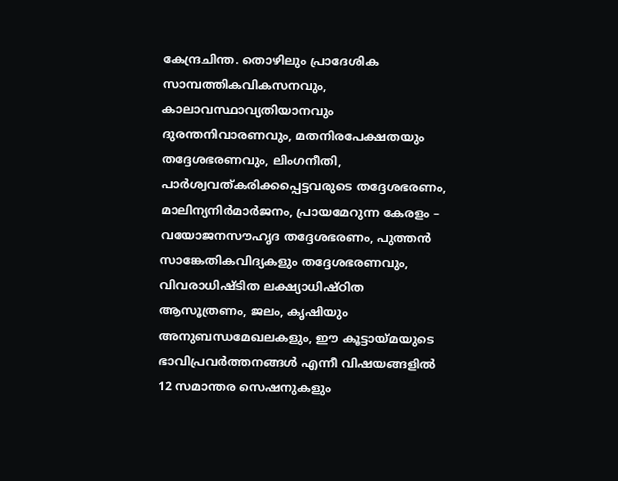കേന്ദ്രചിന്ത. തൊഴിലും പ്രാദേശിക സാമ്പത്തികവികസനവും, കാലാവസ്ഥാവ്യതിയാനവും ദുരന്തനിവാരണവും, മതനിരപേക്ഷതയും തദ്ദേശഭരണവും, ലിംഗനീതി, പാർശ്വവത്കരിക്കപ്പെട്ടവരുടെ തദ്ദേശഭരണം, മാലിന്യനിർമാർജനം, പ്രായമേറുന്ന കേരളം – വയോജനസൗഹൃദ തദ്ദേശഭരണം, പുത്തൻ സാങ്കേതികവിദ്യകളും തദ്ദേശഭരണവും, വിവരാധിഷ്ടിത ലക്ഷ്യാധിഷ്ഠിത ആസൂത്രണം, ജലം, കൃഷിയും അനുബന്ധമേഖലകളും, ഈ കൂട്ടായ്മയുടെ ഭാവിപ്രവർത്തനങ്ങൾ എന്നീ വിഷയങ്ങളിൽ 12 സമാന്തര സെഷനുകളും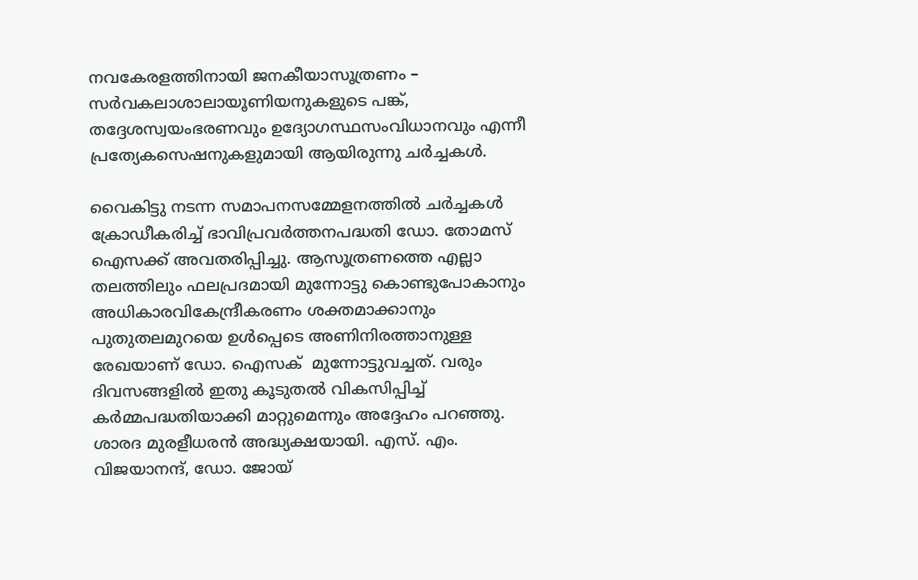നവകേരളത്തിനായി ജനകീയാസൂത്രണം – സർവകലാശാലായൂണിയനുകളുടെ പങ്ക്, തദ്ദേശസ്വയംഭരണവും ഉദ്യോഗസ്ഥസംവിധാനവും എന്നീ പ്രത്യേകസെഷനുകളുമായി ആയിരുന്നു ചർച്ചകൾ.

വൈകിട്ടു നടന്ന സമാപനസമ്മേളനത്തിൽ ചർച്ചകൾ ക്രോഡീകരിച്ച് ഭാവിപ്രവർത്തനപദ്ധതി ഡോ. തോമസ് ഐസക്ക് അവതരിപ്പിച്ചു. ആസൂത്രണത്തെ എല്ലാ തലത്തിലും ഫലപ്രദമായി മുന്നോട്ടു കൊണ്ടുപോകാനും അധികാരവികേന്ദ്രീകരണം ശക്തമാക്കാനും പുതുതലമുറയെ ഉൾപ്പെടെ അണിനിരത്താനുള്ള  രേഖയാണ് ഡോ. ഐസക്  മുന്നോട്ടുവച്ചത്. വരും ദിവസങ്ങളിൽ ഇതു കൂടുതൽ വികസിപ്പിച്ച് കർമ്മപദ്ധതിയാക്കി മാറ്റുമെന്നും അദ്ദേഹം പറഞ്ഞു. ശാരദ മുരളീധരൻ അദ്ധ്യക്ഷയായി. എസ്. എം. വിജയാനന്ദ്, ഡോ. ജോയ്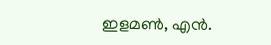ഇളമൺ, എൻ.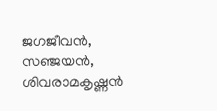ജഗജീവൻ, സഞ്ജയൻ, ശിവരാമകൃഷ്ണൻ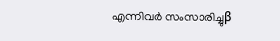എന്നിവർ സംസാരിച്ചുβ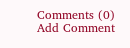Comments (0)
Add Comment